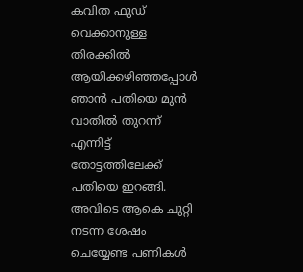കവിത ഫുഡ് വെക്കാനുള്ള തിരക്കിൽ ആയിക്കഴിഞ്ഞപ്പോൾ ഞാൻ പതിയെ മുൻ വാതിൽ തുറന്ന് എന്നിട്ട് തോട്ടത്തിലേക്ക് പതിയെ ഇറങ്ങി. അവിടെ ആകെ ചുറ്റി നടന്ന ശേഷം ചെയ്യേണ്ട പണികൾ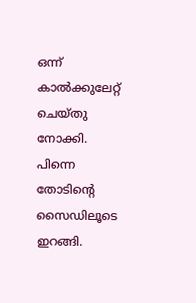ഒന്ന് കാൽക്കുലേറ്റ് ചെയ്തു നോക്കി. പിന്നെ തോടിന്റെ സൈഡിലൂടെ ഇറങ്ങി.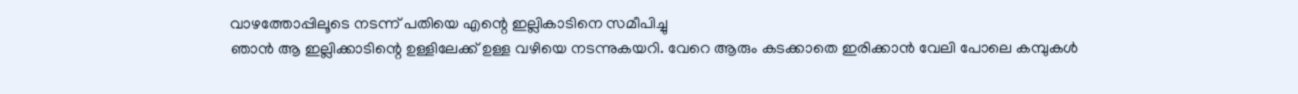വാഴത്തോപ്പിലൂടെ നടന്ന് പതിയെ എന്റെ ഇല്ലികാടിനെ സമീപിച്ചു
ഞാൻ ആ ഇല്ലിക്കാടിന്റെ ഉള്ളിലേക്ക് ഉള്ള വഴിയെ നടന്നുകയറി. വേറെ ആരും കടക്കാതെ ഇരിക്കാൻ വേലി പോലെ കമ്പുകൾ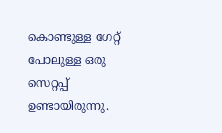കൊണ്ടുള്ള ഗേറ്റ് പോലുള്ള ഒരു സെറ്റപ്പ് ഉണ്ടായിരുന്നു.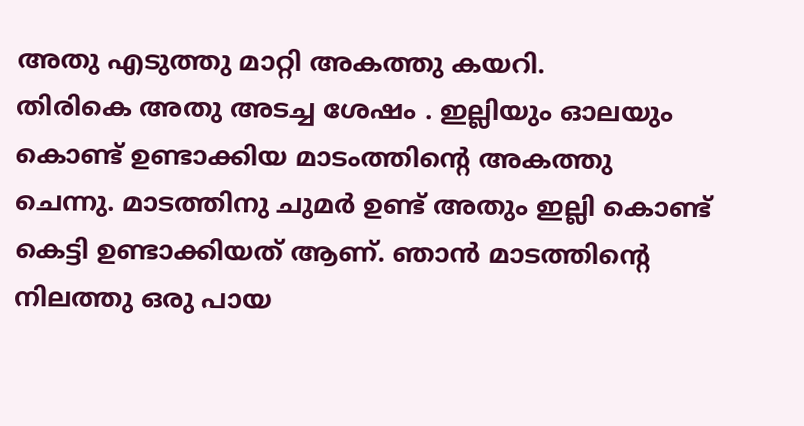അതു എടുത്തു മാറ്റി അകത്തു കയറി.
തിരികെ അതു അടച്ച ശേഷം . ഇല്ലിയും ഓലയും കൊണ്ട് ഉണ്ടാക്കിയ മാടംത്തിന്റെ അകത്തു ചെന്നു. മാടത്തിനു ചുമർ ഉണ്ട് അതും ഇല്ലി കൊണ്ട് കെട്ടി ഉണ്ടാക്കിയത് ആണ്. ഞാൻ മാടത്തിന്റെ നിലത്തു ഒരു പായ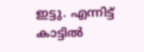ഇട്ടു. എന്നിട്ട് കാട്ടിൽ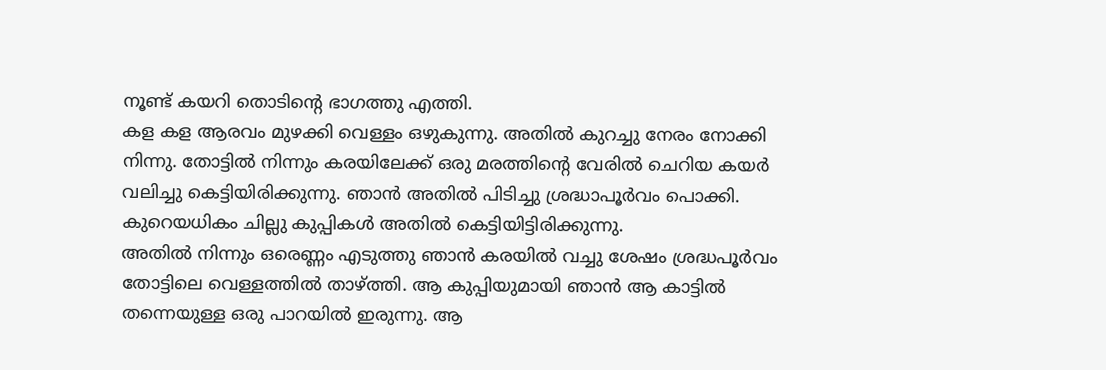നൂണ്ട് കയറി തൊടിന്റെ ഭാഗത്തു എത്തി.
കള കള ആരവം മുഴക്കി വെള്ളം ഒഴുകുന്നു. അതിൽ കുറച്ചു നേരം നോക്കി നിന്നു. തോട്ടിൽ നിന്നും കരയിലേക്ക് ഒരു മരത്തിന്റെ വേരിൽ ചെറിയ കയർ വലിച്ചു കെട്ടിയിരിക്കുന്നു. ഞാൻ അതിൽ പിടിച്ചു ശ്രദ്ധാപൂർവം പൊക്കി. കുറെയധികം ചില്ലു കുപ്പികൾ അതിൽ കെട്ടിയിട്ടിരിക്കുന്നു.
അതിൽ നിന്നും ഒരെണ്ണം എടുത്തു ഞാൻ കരയിൽ വച്ചു ശേഷം ശ്രദ്ധപൂർവം തോട്ടിലെ വെള്ളത്തിൽ താഴ്ത്തി. ആ കുപ്പിയുമായി ഞാൻ ആ കാട്ടിൽ തന്നെയുള്ള ഒരു പാറയിൽ ഇരുന്നു. ആ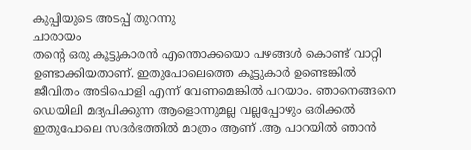കുപ്പിയുടെ അടപ്പ് തുറന്നു
ചാരായം
തന്റെ ഒരു കൂട്ടുകാരൻ എന്തൊക്കയൊ പഴങ്ങൾ കൊണ്ട് വാറ്റി ഉണ്ടാക്കിയതാണ്. ഇതുപോലെത്തെ കൂട്ടുകാർ ഉണ്ടെങ്കിൽ ജീവിതം അടിപൊളി എന്ന് വേണമെങ്കിൽ പറയാം. ഞാനെങ്ങനെ ഡെയിലി മദ്യപിക്കുന്ന ആളൊന്നുമല്ല വല്ലപ്പോഴും ഒരിക്കൽ ഇതുപോലെ സദർഭത്തിൽ മാത്രം ആണ് .ആ പാറയിൽ ഞാൻ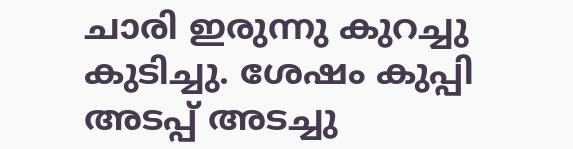ചാരി ഇരുന്നു കുറച്ചു കുടിച്ചു. ശേഷം കുപ്പി അടപ്പ് അടച്ചു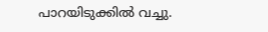പാറയിടുക്കിൽ വച്ചു.